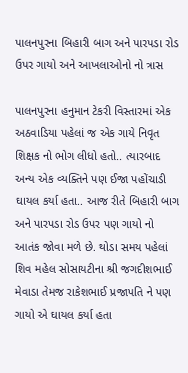પાલનપુરના બિહારી બાગ અને પારપડા રોડ ઉપર ગાયો અને આખલાઓનો નો ત્રાસ

પાલનપુરના હનુમાન ટેકરી વિસ્તારમાં એક અઠવાડિયા પહેલાં જ એક ગાયે નિવૃત શિક્ષક નો ભોગ લીધો હતો.. ત્યારબાદ અન્ય એક વ્યક્તિને પણ ઈજા પહોંચાડી ઘાયલ કર્યા હતા.. આજ રીતે બિહારી બાગ અને પારપડા રોડ ઉપર પણ ગાયો નો આતંક જોવા મળે છે. થોડા સમય પહેલાં શિવ મહેલ સોસાયટીના શ્રી જગદીશભાઈ મેવાડા તેમજ રાકેશભાઈ પ્રજાપતિ ને પણ ગાયો એ ઘાયલ કર્યા હતા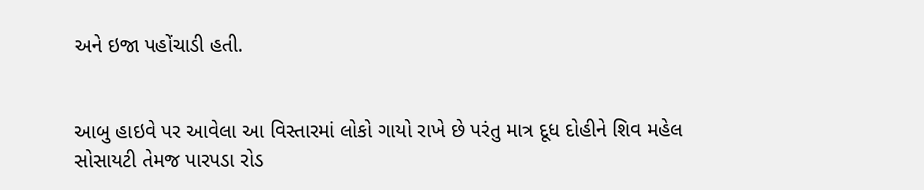અને ઇજા પહોંચાડી હતી.


આબુ હાઇવે પર આવેલા આ વિસ્તારમાં લોકો ગાયો રાખે છે પરંતુ માત્ર દૂધ દોહીને શિવ મહેલ સોસાયટી તેમજ પારપડા રોડ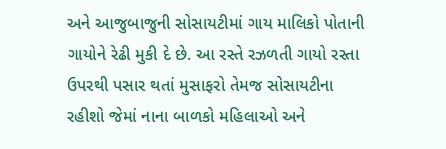અને આજુબાજુની સોસાયટીમાં ગાય માલિકો પોતાની ગાયોને રેઢી મુકી દે છે. આ રસ્તે રઝળતી ગાયો રસ્તા ઉપરથી પસાર થતાં મુસાફરો તેમજ સોસાયટીના રહીશો જેમાં નાના બાળકો મહિલાઓ અને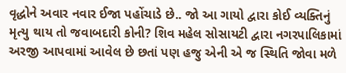વૃદ્ધોને અવાર નવાર ઈજા પહોંચાડે છે.. જો આ ગાયો દ્વારા કોઈ વ્યક્તિનું મૃત્યુ થાય તો જવાબદારી કોની? શિવ મહેલ સોસાયટી દ્વારા નગરપાલિકામાં અરજી આપવામાં આવેલ છે છતાં પણ હજુ એની એ જ સ્થિતિ જોવા મળે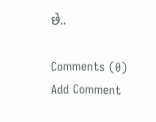છે..

Comments (0)
Add Comment